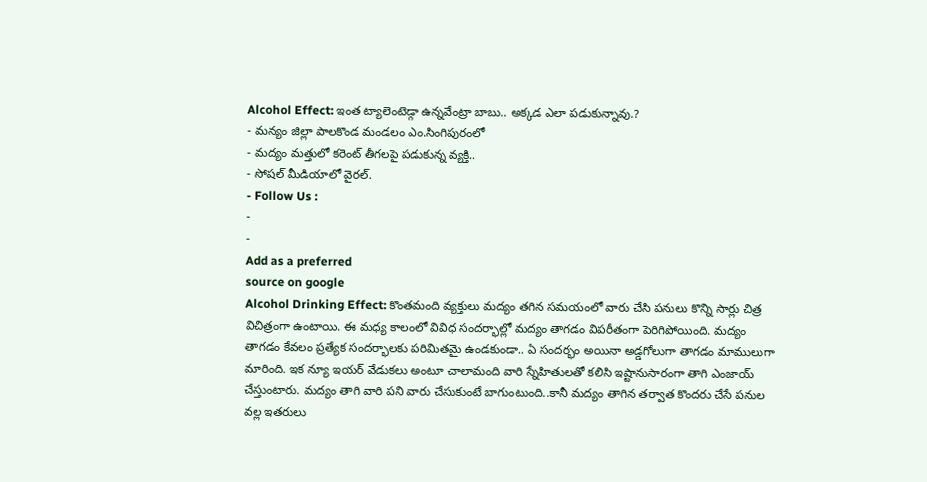Alcohol Effect: ఇంత ట్యాలెంటెడ్గా ఉన్నవేంట్రా బాబు.. అక్కడ ఎలా పడుకున్నావు.?
- మన్యం జిల్లా పాలకొండ మండలం ఎం.సింగిపురంలో
- మద్యం మత్తులో కరెంట్ తీగలపై పడుకున్న వ్యక్తి..
- సోషల్ మీడియాలో వైరల్.
- Follow Us :
-
-
Add as a preferred
source on google
Alcohol Drinking Effect: కొంతమంది వ్యక్తులు మద్యం తగిన సమయంలో వారు చేసి పనులు కొన్ని సార్లు చిత్ర విచిత్రంగా ఉంటాయి. ఈ మధ్య కాలంలో వివిధ సందర్భాల్లో మద్యం తాగడం విపరీతంగా పెరిగిపోయింది. మద్యం తాగడం కేవలం ప్రత్యేక సందర్భాలకు పరిమితమై ఉండకుండా.. ఏ సందర్భం అయినా అడ్డగోలుగా తాగడం మాములుగా మారింది. ఇక న్యూ ఇయర్ వేడుకలు అంటూ చాలామంది వారి స్నేహితులతో కలిసి ఇష్టానుసారంగా తాగి ఎంజాయ్ చేస్తుంటారు. మద్యం తాగి వారి పని వారు చేసుకుంటే బాగుంటుంది..కానీ మద్యం తాగిన తర్వాత కొందరు చేసే పనుల వల్ల ఇతరులు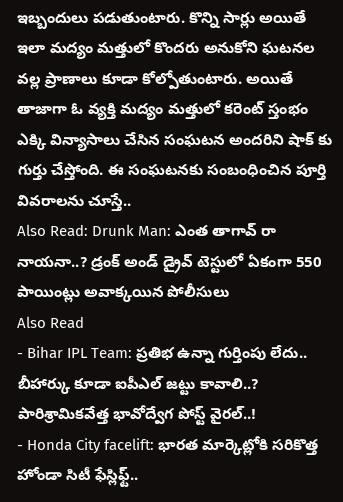ఇబ్బందులు పడుతుంటారు. కొన్ని సార్లు అయితే ఇలా మద్యం మత్తులో కొందరు అనుకోని ఘటనల వల్ల ప్రాణాలు కూడా కోల్పోతుంటారు. అయితే తాజాగా ఓ వ్యక్తి మద్యం మత్తులో కరెంట్ స్తంభం ఎక్కి విన్యాసాలు చేసిన సంఘటన అందరిని షాక్ కు గుర్తు చేస్తోంది. ఈ సంఘటనకు సంబంధించిన పూర్తి వివరాలను చూస్తే..
Also Read: Drunk Man: ఎంత తాగావ్ రా నాయనా..? డ్రంక్ అండ్ డ్రైవ్ టెస్టులో ఏకంగా 550 పాయింట్లు అవాక్కయిన పోలీసులు
Also Read
- Bihar IPL Team: ప్రతిభ ఉన్నా గుర్తింపు లేదు.. బీహార్కు కూడా ఐపీఎల్ జట్టు కావాలి..? పారిశ్రామికవేత్త భావోద్వేగ పోస్ట్ వైరల్..!
- Honda City facelift: భారత మార్కెట్లోకి సరికొత్త హోండా సిటీ ఫేస్లిఫ్ట్..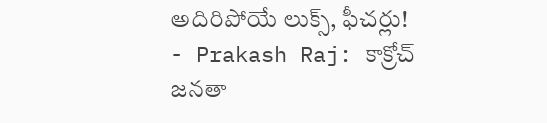అదిరిపోయే లుక్స్, ఫీచర్లు!
- Prakash Raj: కాక్రోచ్ జనతా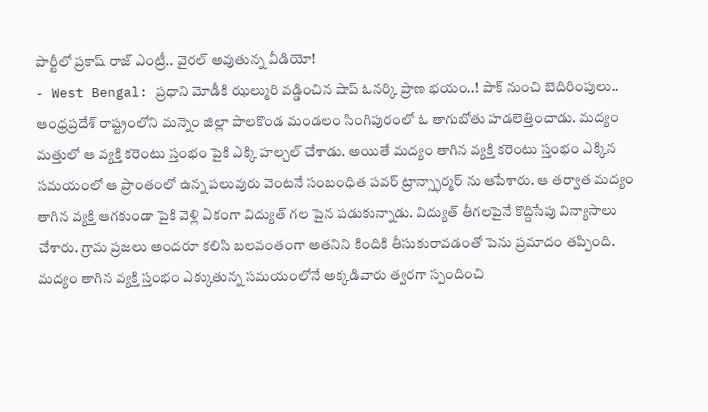పార్టీలో ప్రకాష్ రాజ్ ఎంట్రీ.. వైరల్ అవుతున్న వీడియో!
- West Bengal: ప్రధాని మోడీకి ఝల్మురి వడ్డించిన షాప్ ఓనర్కి ప్రాణ భయం..! పాక్ నుంచి బెదిరింపులు..
ఆంధ్రప్రదేశ్ రాష్ట్రంలోని మన్నెం జిల్లా పాలకొండ మండలం సింగిపురంలో ఓ తాగుబోతు హడలెత్తించాడు. మద్యం మత్తులో ఆ వ్యక్తి కరెంటు స్తంభం పైకి ఎక్కి హల్చల్ చేశాడు. అయితే మద్యం తాగిన వ్యక్తి కరెంటు స్తంభం ఎక్కిన సమయంలో ఆ ప్రాంతంలో ఉన్న పలువురు వెంటనే సంబంధిత పవర్ ట్రాన్స్ఫార్మర్ ను ఆపేశారు. ఆ తర్వాత మద్యం తాగిన వ్యక్తి ఆగకుండా పైకి వెళ్లి ఏకంగా విద్యుత్ గల పైన పడుకున్నాడు. విద్యుత్ తీగలపైనే కొద్దిసేపు విన్యాసాలు చేశారు. గ్రామ ప్రజలు అందరూ కలిసి బలవంతంగా అతనిని కిందికి తీసుకురావడంతో పెను ప్రమాదం తప్పింది. మద్యం తాగిన వ్యక్తి స్తంభం ఎక్కుతున్న సమయంలోనే అక్కడివారు త్వరగా స్పందించి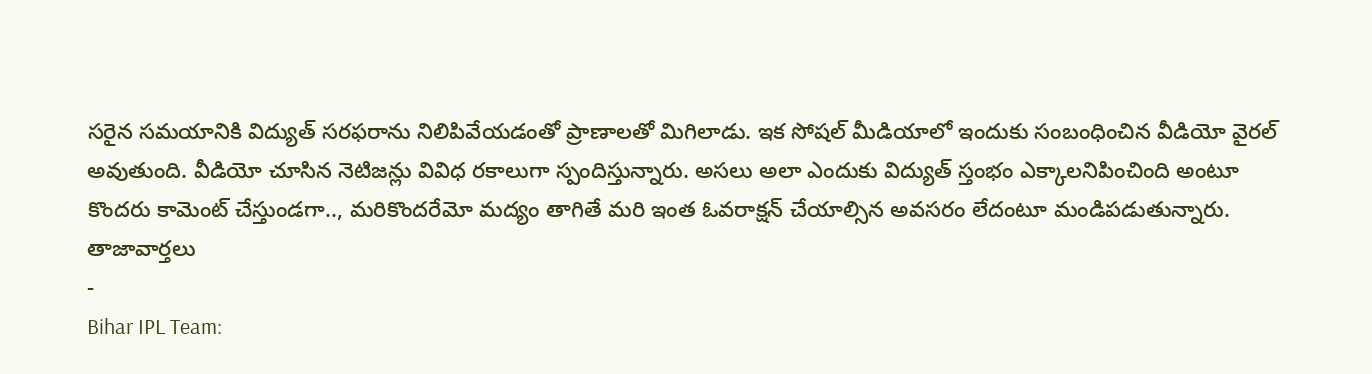సరైన సమయానికి విద్యుత్ సరఫరాను నిలిపివేయడంతో ప్రాణాలతో మిగిలాడు. ఇక సోషల్ మీడియాలో ఇందుకు సంబంధించిన వీడియో వైరల్ అవుతుంది. వీడియో చూసిన నెటిజన్లు వివిధ రకాలుగా స్పందిస్తున్నారు. అసలు అలా ఎందుకు విద్యుత్ స్తంభం ఎక్కాలనిపించింది అంటూ కొందరు కామెంట్ చేస్తుండగా.., మరికొందరేమో మద్యం తాగితే మరి ఇంత ఓవరాక్షన్ చేయాల్సిన అవసరం లేదంటూ మండిపడుతున్నారు.
తాజావార్తలు
-
Bihar IPL Team: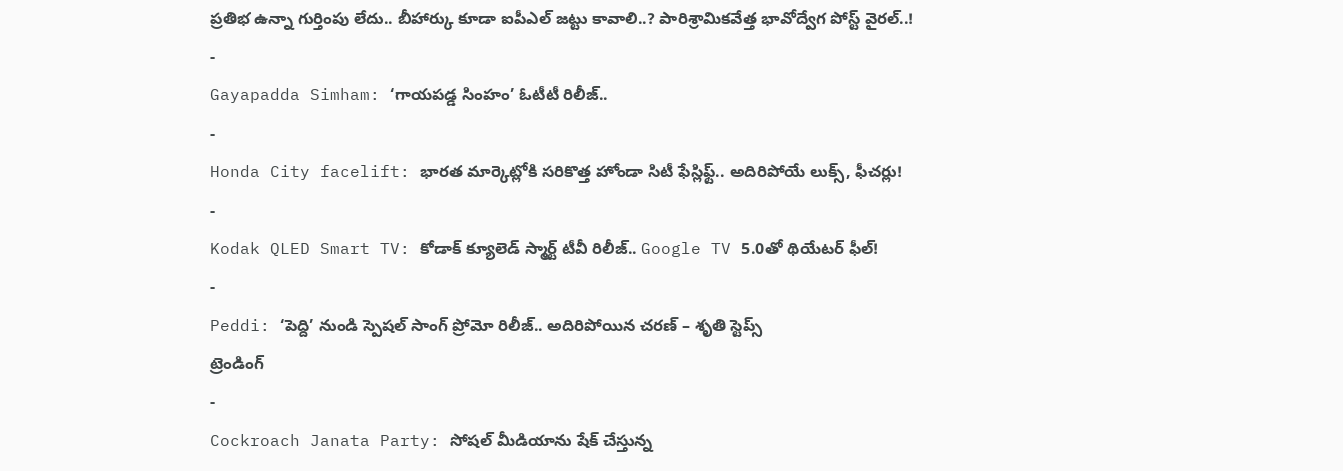ప్రతిభ ఉన్నా గుర్తింపు లేదు.. బీహార్కు కూడా ఐపీఎల్ జట్టు కావాలి..? పారిశ్రామికవేత్త భావోద్వేగ పోస్ట్ వైరల్..!
-
Gayapadda Simham: ‘గాయపడ్డ సింహం’ ఓటీటీ రిలీజ్..
-
Honda City facelift: భారత మార్కెట్లోకి సరికొత్త హోండా సిటీ ఫేస్లిఫ్ట్.. అదిరిపోయే లుక్స్, ఫీచర్లు!
-
Kodak QLED Smart TV: కోడాక్ క్యూలెడ్ స్మార్ట్ టీవీ రిలీజ్.. Google TV 5.0తో థియేటర్ ఫీల్!
-
Peddi: ‘పెద్ది’ నుండి స్పెషల్ సాంగ్ ప్రోమో రిలీజ్.. అదిరిపోయిన చరణ్ – శృతి స్టెప్స్
ట్రెండింగ్
-
Cockroach Janata Party: సోషల్ మీడియాను షేక్ చేస్తున్న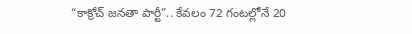“కాక్రోచ్ జనతా పార్టీ”.. కేవలం 72 గంటల్లోనే 20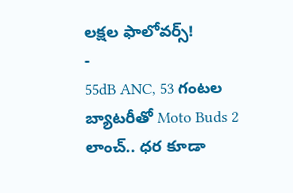లక్షల ఫాలోవర్స్!
-
55dB ANC, 53 గంటల బ్యాటరీతో Moto Buds 2 లాంచ్.. ధర కూడా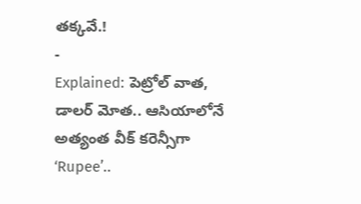తక్కవే.!
-
Explained: పెట్రోల్ వాత, డాలర్ మోత.. ఆసియాలోనే అత్యంత వీక్ కరెన్సీగా ‘Rupee’..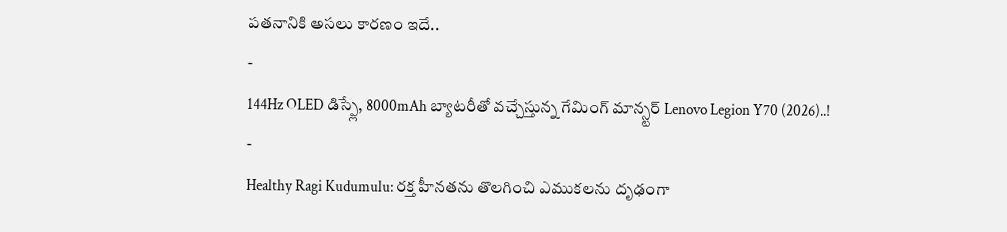పతనానికి అసలు కారణం ఇదే..
-
144Hz OLED డిస్ప్లే, 8000mAh బ్యాటరీతో వచ్చేస్తున్న గేమింగ్ మాన్స్టర్ Lenovo Legion Y70 (2026)..!
-
Healthy Ragi Kudumulu: రక్త హీనతను తొలగించి ఎముకలను దృఢంగా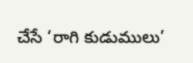చేసే ‘రాగి కుడుములు’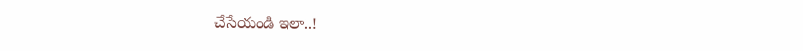చేసేయండి ఇలా..!